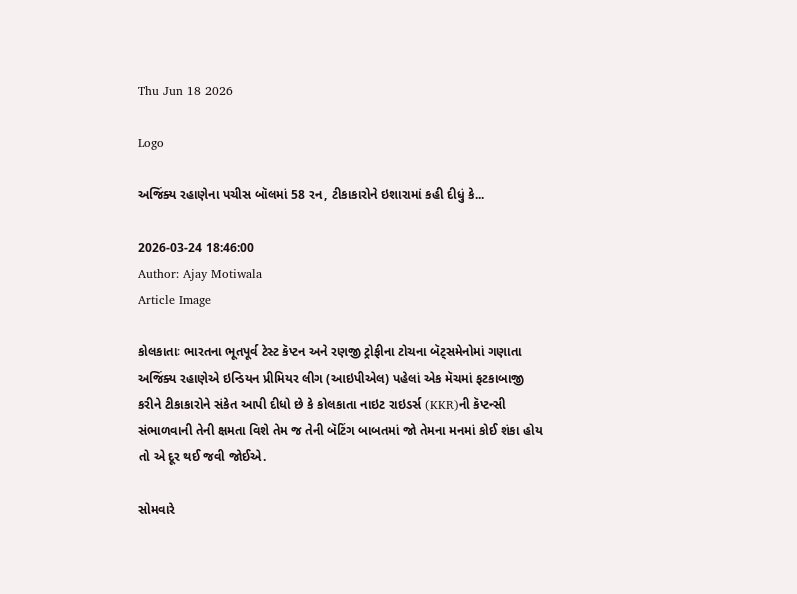Thu Jun 18 2026

Logo

અજિંક્ય રહાણેના પચીસ બૉલમાં 58 રન, ટીકાકારોને ઇશારામાં કહી દીધું કે...

2026-03-24 18:46:00
Author: Ajay Motiwala
Article Image

કોલકાતાઃ ભારતના ભૂતપૂર્વ ટેસ્ટ કૅપ્ટન અને રણજી ટ્રોફીના ટોચના બૅટ્સમેનોમાં ગણાતા અજિંક્ય રહાણેએ ઇન્ડિયન પ્રીમિયર લીગ (આઇપીએલ) પહેલાં એક મૅચમાં ફટકાબાજી કરીને ટીકાકારોને સંકેત આપી દીધો છે કે કોલકાતા નાઇટ રાઇડર્સ (KKR)ની કૅપ્ટન્સી સંભાળવાની તેની ક્ષમતા વિશે તેમ જ તેની બૅટિંગ બાબતમાં જો તેમના મનમાં કોઈ શંકા હોય તો એ દૂર થઈ જવી જોઈએ.

સોમવારે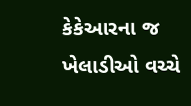કેકેઆરના જ ખેલાડીઓ વચ્ચે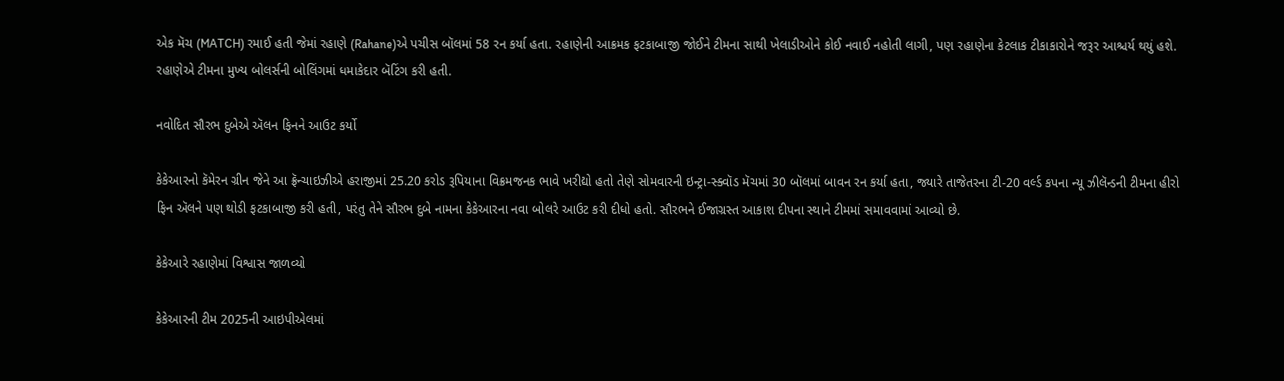એક મૅચ (MATCH) રમાઈ હતી જેમાં રહાણે (Rahane)એ પચીસ બૉલમાં 58 રન કર્યા હતા. રહાણેની આક્રમક ફટકાબાજી જોઈને ટીમના સાથી ખેલાડીઓને કોઈ નવાઈ નહોતી લાગી, પણ રહાણેના કેટલાક ટીકાકારોને જરૂર આશ્ચર્ય થયું હશે. રહાણેએ ટીમના મુખ્ય બોલર્સની બોલિંગમાં ધમાકેદાર બૅટિંગ કરી હતી.

નવોદિત સૌરભ દુબેએ ઍલન ફિનને આઉટ કર્યો

કેકેઆરનો કૅમેરન ગ્રીન જેને આ ફ્રૅન્ચાઇઝીએ હરાજીમાં 25.20 કરોડ રૂપિયાના વિક્રમજનક ભાવે ખરીદ્યો હતો તેણે સોમવારની ઇન્ટ્રા-સ્ક્વૉડ મૅચમાં 30 બૉલમાં બાવન રન કર્યા હતા, જ્યારે તાજેતરના ટી-20 વર્લ્ડ કપના ન્યૂ ઝીલૅન્ડની ટીમના હીરો ફિન ઍલને પણ થોડી ફટકાબાજી કરી હતી, પરંતુ તેને સૌરભ દુબે નામના કેકેઆરના નવા બોલરે આઉટ કરી દીધો હતો. સૌરભને ઈજાગ્રસ્ત આકાશ દીપના સ્થાને ટીમમાં સમાવવામાં આવ્યો છે.

કેકેઆરે રહાણેમાં વિશ્વાસ જાળવ્યો

કેકેઆરની ટીમ 2025ની આઇપીએલમાં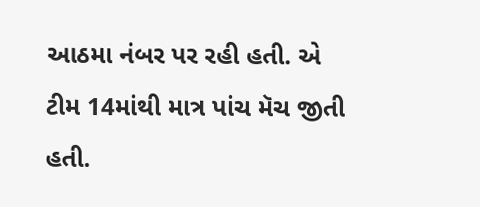આઠમા નંબર પર રહી હતી. એ ટીમ 14માંથી માત્ર પાંચ મૅચ જીતી હતી.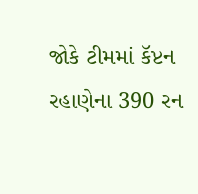જોકે ટીમમાં કૅપ્ટન રહાણેના 390 રન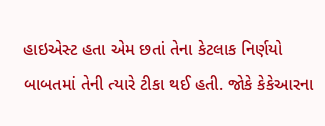હાઇએસ્ટ હતા એમ છતાં તેના કેટલાક નિર્ણયો બાબતમાં તેની ત્યારે ટીકા થઈ હતી. જોકે કેકેઆરના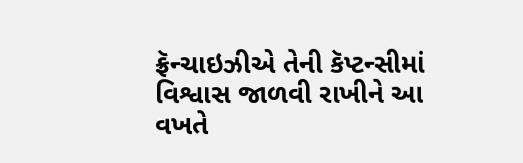ફ્રૅન્ચાઇઝીએ તેની કૅપ્ટન્સીમાં વિશ્વાસ જાળવી રાખીને આ વખતે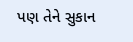પણ તેને સુકાન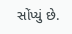સોંપ્યું છે.